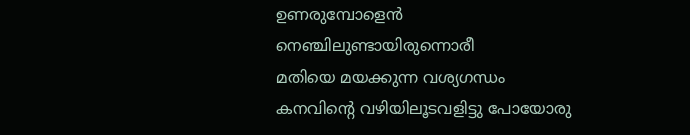ഉണരുമ്പോളെൻ നെഞ്ചിലുണ്ടായിരുന്നൊരീ
മതിയെ മയക്കുന്ന വശ്യഗന്ധം
കനവിന്റെ വഴിയിലൂടവളിട്ടു പോയോരു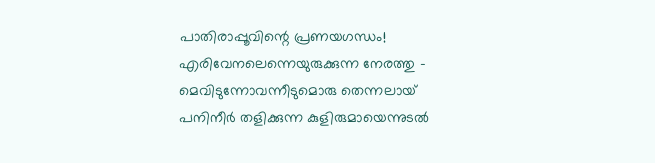പാതിരാപ്പൂവിന്റെ പ്രണയഗന്ധം!
എരിവേനലെന്നെയുരുക്കുന്ന നേരത്തു -
മെവിടുന്നോവന്നീടുമൊരു തെന്നലായ്
പനിനീർ തളിക്കുന്ന കുളിരുമായെന്നുടൽ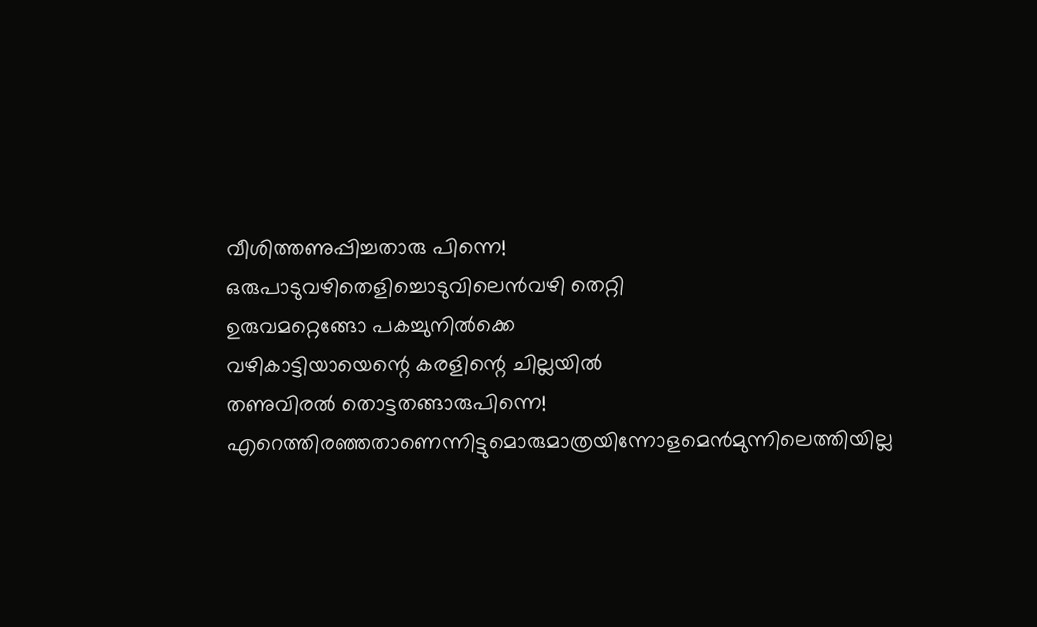വീശിത്തണുപ്പിച്ചതാരു പിന്നെ!
ഒരുപാടുവഴിതെളിച്ചൊടുവിലെൻവഴി തെറ്റി
ഉരുവമറ്റെങ്ങോ പകച്ചുനിൽക്കെ
വഴികാട്ടിയായെന്റെ കരളിന്റെ ചില്ലയിൽ
തണുവിരൽ തൊട്ടതങ്ങാരുപിന്നെ!
എറെത്തിരഞ്ഞതാണെന്നിട്ടുമൊരുമാത്രയിന്നോളമെൻമുന്നിലെത്തിയില്ല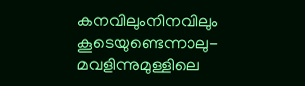കനവിലുംനിനവിലും കൂടെയുണ്ടെന്നാലു-
മവളിന്നുമുള്ളിലെ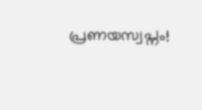പ്രണയസ്വപ്നം!